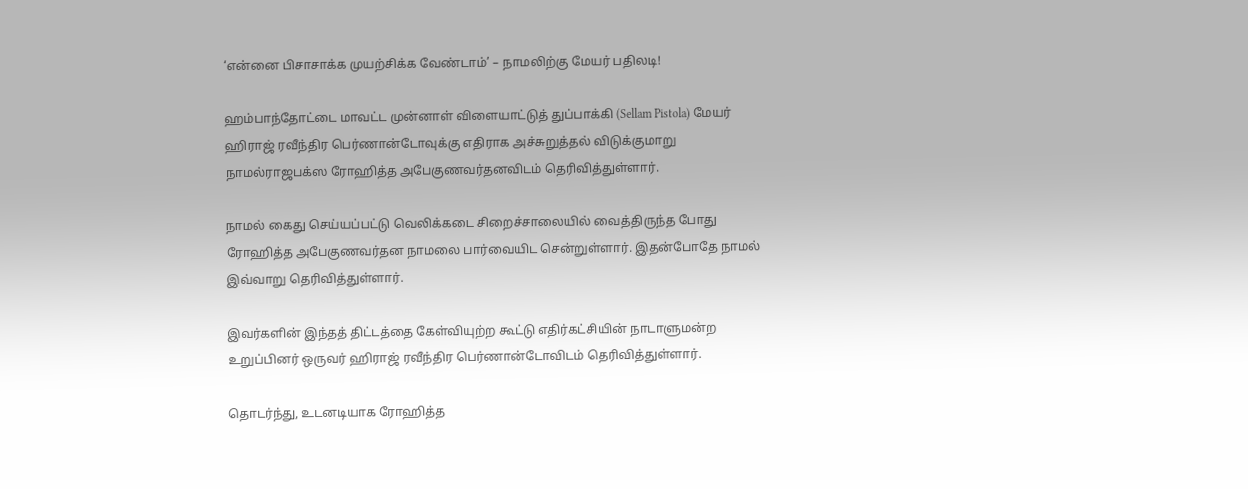‘என்னை பிசாசாக்க முயற்சிக்க வேண்டாம்’ – நாமலிற்கு மேயர் பதிலடி!

ஹம்பாந்தோட்டை மாவட்ட முன்னாள் விளையாட்டுத் துப்பாக்கி (Sellam Pistola) மேயர் ஹிராஜ் ரவீந்திர பெர்ணான்டோவுக்கு எதிராக அச்சுறுத்தல் விடுக்குமாறு நாமல்ராஜபக்ஸ ரோஹித்த அபேகுணவர்தனவிடம் தெரிவித்துள்ளார்.

நாமல் கைது செய்யப்பட்டு வெலிக்கடை சிறைச்சாலையில் வைத்திருந்த போது ரோஹித்த அபேகுணவர்தன நாமலை பார்வையிட சென்றுள்ளார். இதன்போதே நாமல் இவ்வாறு தெரிவித்துள்ளார்.

இவர்களின் இந்தத் திட்டத்தை கேள்வியுற்ற கூட்டு எதிர்கட்சியின் நாடாளுமன்ற உறுப்பினர் ஒருவர் ஹிராஜ் ரவீந்திர பெர்ணான்டோவிடம் தெரிவித்துள்ளார்.

தொடர்ந்து, உடனடியாக ரோஹித்த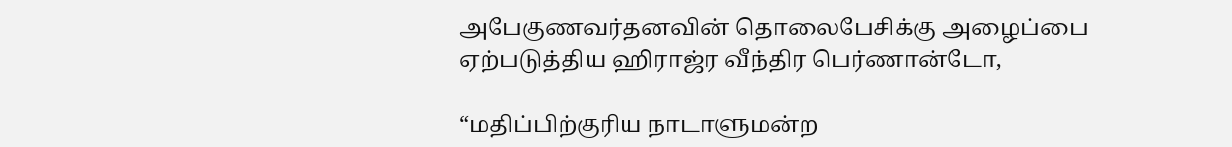அபேகுணவர்தனவின் தொலைபேசிக்கு அழைப்பை ஏற்படுத்திய ஹிராஜ்ர வீந்திர பெர்ணான்டோ,

“மதிப்பிற்குரிய நாடாளுமன்ற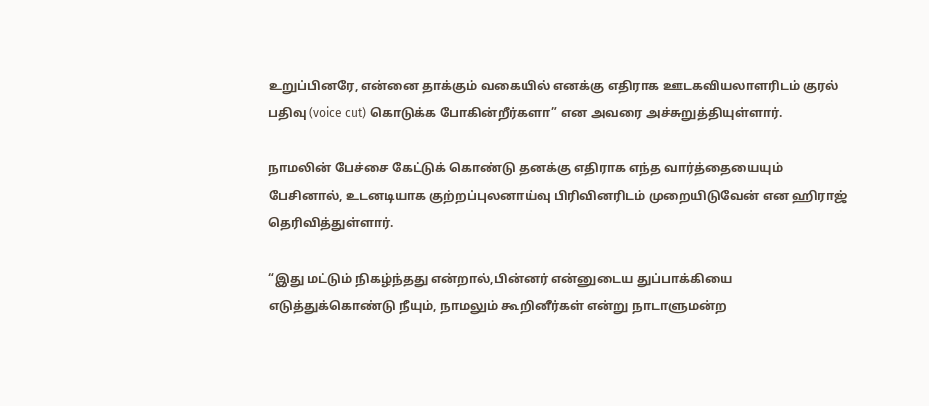உறுப்பினரே, என்னை தாக்கும் வகையில் எனக்கு எதிராக ஊடகவியலாளரிடம் குரல் பதிவு (voice cut) கொடுக்க போகின்றீர்களா” என அவரை அச்சுறுத்தியுள்ளார்.

நாமலின் பேச்சை கேட்டுக் கொண்டு தனக்கு எதிராக எந்த வார்த்தையையும் பேசினால், உடனடியாக குற்றப்புலனாய்வு பிரிவினரிடம் முறையிடுவேன் என ஹிராஜ் தெரிவித்துள்ளார்.

“இது மட்டும் நிகழ்ந்தது என்றால்,பின்னர் என்னுடைய துப்பாக்கியை எடுத்துக்கொண்டு நீயும், நாமலும் கூறினீர்கள் என்று நாடாளுமன்ற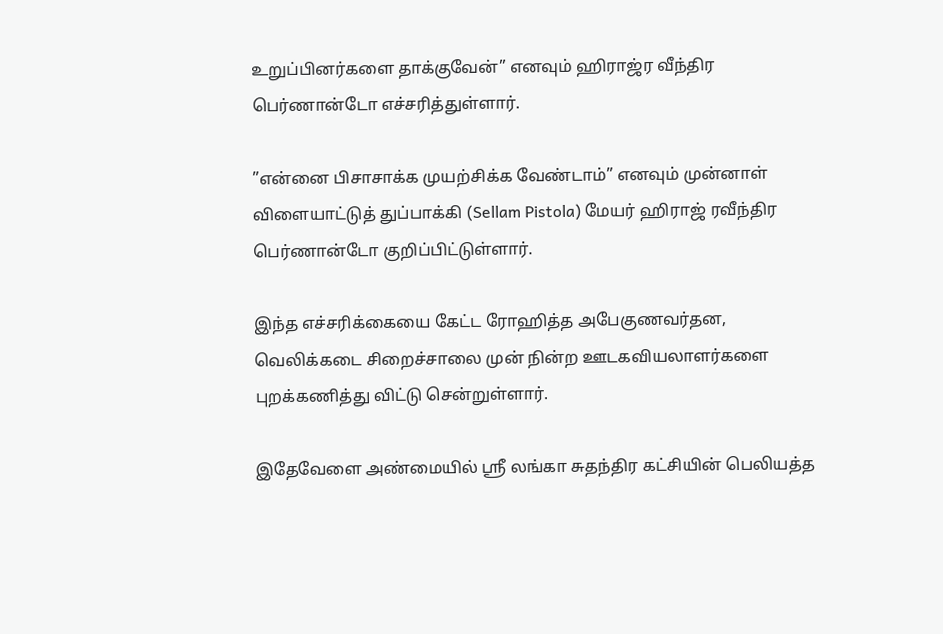உறுப்பினர்களை தாக்குவேன்” எனவும் ஹிராஜ்ர வீந்திர பெர்ணான்டோ எச்சரித்துள்ளார்.

”என்னை பிசாசாக்க முயற்சிக்க வேண்டாம்” எனவும் முன்னாள் விளையாட்டுத் துப்பாக்கி (Sellam Pistola) மேயர் ஹிராஜ் ரவீந்திர பெர்ணான்டோ குறிப்பிட்டுள்ளார்.

இந்த எச்சரிக்கையை கேட்ட ரோஹித்த அபேகுணவர்தன, வெலிக்கடை சிறைச்சாலை முன் நின்ற ஊடகவியலாளர்களை புறக்கணித்து விட்டு சென்றுள்ளார்.

இதேவேளை அண்மையில் ஸ்ரீ லங்கா சுதந்திர கட்சியின் பெலியத்த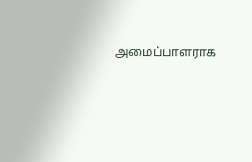அமைப்பாளராக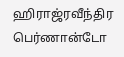ஹிராஜ்ரவீந்திர பெர்ணான்டோ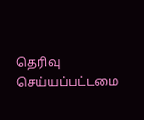தெரிவு செய்யப்பட்டமை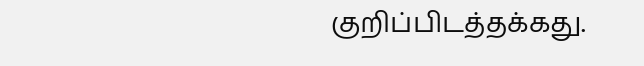குறிப்பிடத்தக்கது.